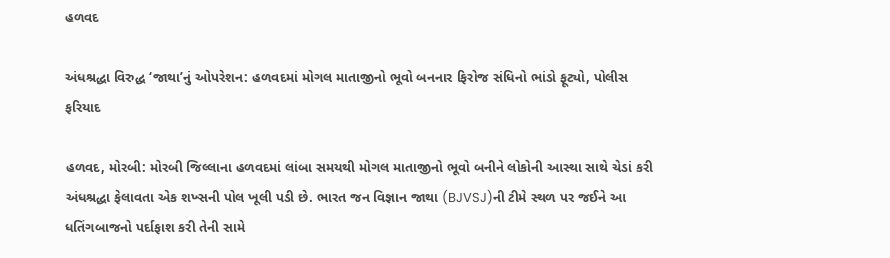હળવદ

અંધશ્રદ્ધા વિરુદ્ધ ‘જાથા’નું ઓપરેશન: હળવદમાં મોગલ માતાજીનો ભૂવો બનનાર ફિરોજ સંધિનો ભાંડો ફૂટ્યો, પોલીસ ફરિયાદ

હળવદ, મોરબી: મોરબી જિલ્લાના હળવદમાં લાંબા સમયથી મોગલ માતાજીનો ભૂવો બનીને લોકોની આસ્થા સાથે ચેડાં કરી અંધશ્રદ્ધા ફેલાવતા એક શખ્સની પોલ ખૂલી પડી છે. ભારત જન વિજ્ઞાન જાથા (BJVSJ)ની ટીમે સ્થળ પર જઈને આ ધતિંગબાજનો પર્દાફાશ કરી તેની સામે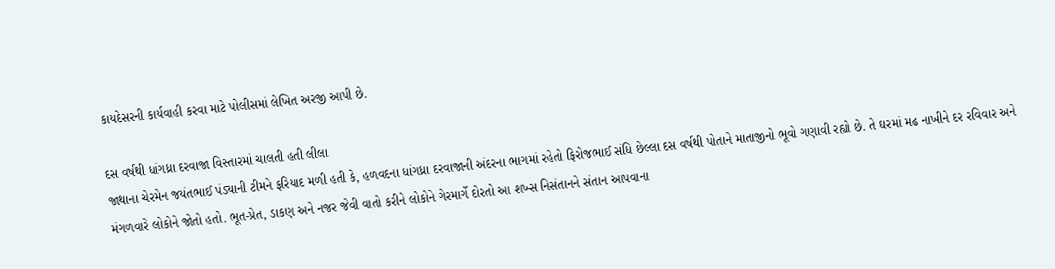કાયદેસરની કાર્યવાહી કરવા માટે પોલીસમાં લેખિત અરજી આપી છે.

દસ વર્ષથી ધાંગધ્રા દરવાજા વિસ્તારમાં ચાલતી હતી લીલા
જાથાના ચેરમેન જયંતભાઈ પંડ્યાની ટીમને ફરિયાદ મળી હતી કે, હળવદના ધાંગધ્રા દરવાજાની અંદરના ભાગમાં રહેતો ફિરોજભાઈ સંધિ છેલ્લા દસ વર્ષથી પોતાને માતાજીનો ભૂવો ગણાવી રહ્યો છે. તે ઘરમાં મઢ નાખીને દર રવિવાર અને મંગળવારે લોકોને જોતો હતો. ભૂત-પ્રેત, ડાકણ અને નજર જેવી વાતો કરીને લોકોને ગેરમાર્ગે દોરતો આ શખ્સ નિસંતાનને સંતાન આપવાના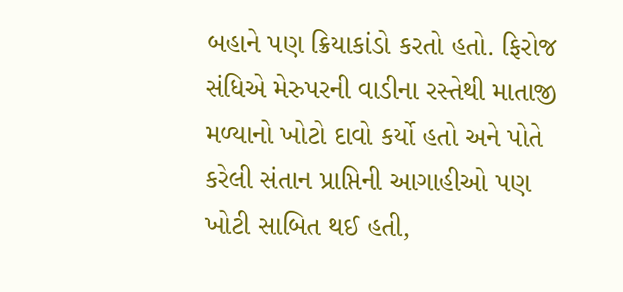બહાને પણ ક્રિયાકાંડો કરતો હતો. ફિરોજ સંધિએ મેરુપરની વાડીના રસ્તેથી માતાજી મળ્યાનો ખોટો દાવો કર્યો હતો અને પોતે કરેલી સંતાન પ્રાપ્તિની આગાહીઓ પણ ખોટી સાબિત થઈ હતી,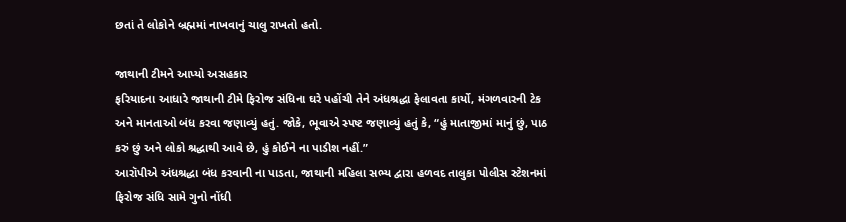છતાં તે લોકોને બ્રહ્મમાં નાખવાનું ચાલુ રાખતો હતો.

જાથાની ટીમને આપ્યો અસહકાર
ફરિયાદના આધારે જાથાની ટીમે ફિરોજ સંધિના ઘરે પહોંચી તેને અંધશ્રદ્ધા ફેલાવતા કાર્યો, મંગળવારની ટેક અને માનતાઓ બંધ કરવા જણાવ્યું હતું. જોકે, ભૂવાએ સ્પષ્ટ જણાવ્યું હતું કે, “હું માતાજીમાં માનું છું, પાઠ કરું છું અને લોકો શ્રદ્ધાથી આવે છે, હું કોઈને ના પાડીશ નહીં.”
આરૉપીએ અંધશ્રદ્ધા બંધ કરવાની ના પાડતા, જાથાની મહિલા સભ્ય દ્વારા હળવદ તાલુકા પોલીસ સ્ટેશનમાં ફિરોજ સંધિ સામે ગુનો નોંધી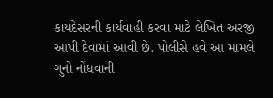કાયદેસરની કાર્યવાહી કરવા માટે લેખિત અરજી આપી દેવામાં આવી છે. પોલીસે હવે આ મામલે ગુનો નોંધવાની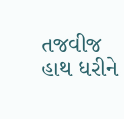તજવીજ હાથ ધરીને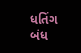ધતિંગ બંધ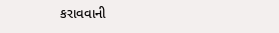કરાવવાની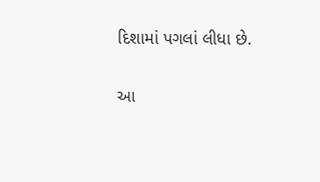દિશામાં પગલાં લીધા છે.

આ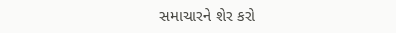સમાચારને શેર કરો